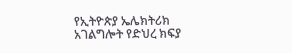የኢትዮጵያ ኤሌክትሪክ አገልግሎት የድህረ ክፍያ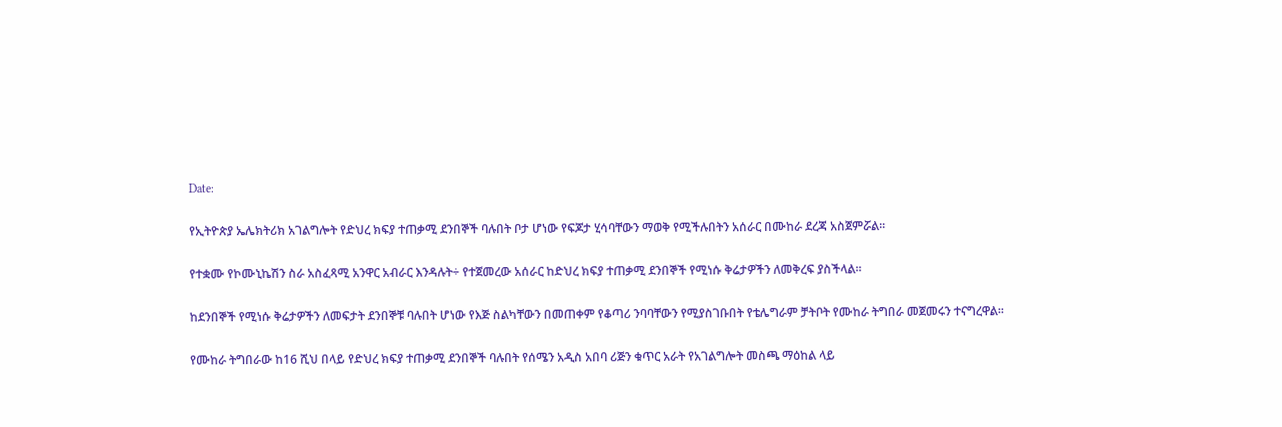Date:

የኢትዮጵያ ኤሌክትሪክ አገልግሎት የድህረ ክፍያ ተጠቃሚ ደንበኞች ባሉበት ቦታ ሆነው የፍጆታ ሂሳባቸውን ማወቅ የሚችሉበትን አሰራር በሙከራ ደረጃ አስጀምሯል፡፡

የተቋሙ የኮሙኒኬሽን ስራ አስፈጻሚ አንዋር አብራር እንዳሉት÷ የተጀመረው አሰራር ከድህረ ክፍያ ተጠቃሚ ደንበኞች የሚነሱ ቅሬታዎችን ለመቅረፍ ያስችላል፡፡

ከደንበኞች የሚነሱ ቅሬታዎችን ለመፍታት ደንበኞቹ ባሉበት ሆነው የእጅ ስልካቸውን በመጠቀም የቆጣሪ ንባባቸውን የሚያስገቡበት የቴሌግራም ቻትቦት የሙከራ ትግበራ መጀመሩን ተናግረዋል፡፡

የሙከራ ትግበራው ከ16 ሺህ በላይ የድህረ ክፍያ ተጠቃሚ ደንበኞች ባሉበት የሰሜን አዲስ አበባ ሪጅን ቁጥር አራት የአገልግሎት መስጫ ማዕከል ላይ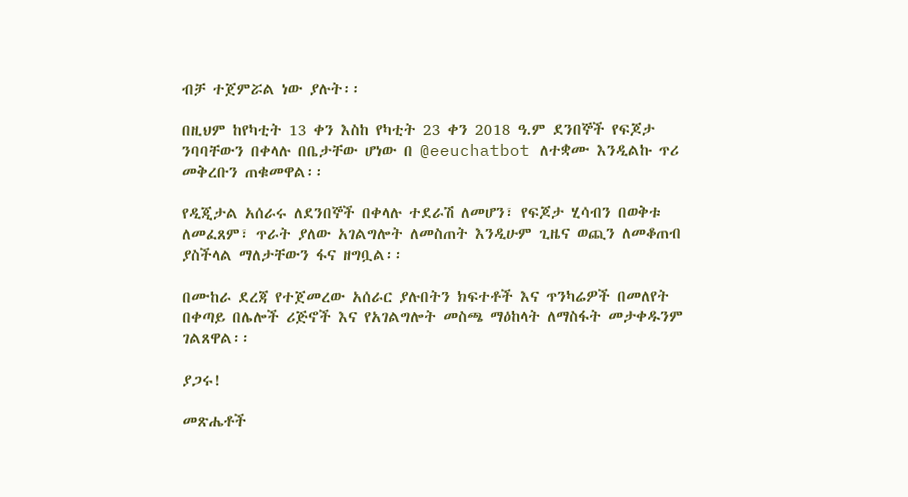ብቻ ተጀምሯል ነው ያሉት፡፡

በዚህም ከየካቲት 13 ቀን እስከ የካቲት 23 ቀን 2018 ዓ.ም ደንበኞች የፍጆታ ንባባቸውን በቀላሉ በቤታቸው ሆነው በ @eeuchatbot ለተቋሙ እንዲልኩ ጥሪ መቅረቡን ጠቁመዋል፡፡

የዲጂታል አሰራሩ ለደንበኞች በቀላሉ ተደራሽ ለመሆን፣ የፍጆታ ሂሳብን በወቅቱ ለመፈጸም፣ ጥራት ያለው አገልግሎት ለመስጠት እንዲሁም ጊዜና ወጪን ለመቆጠብ ያስችላል ማለታቸውን ፋና ዘግቧል፡፡

በሙከራ ደረጃ የተጀመረው አሰራር ያሉበትን ክፍተቶች እና ጥንካሬዎች በመለየት በቀጣይ በሌሎች ሪጅኖች እና የአገልግሎት መስጫ ማዕከላት ለማስፋት መታቀዱንም ገልጸዋል፡፡

ያጋሩ!

መጽሔቶች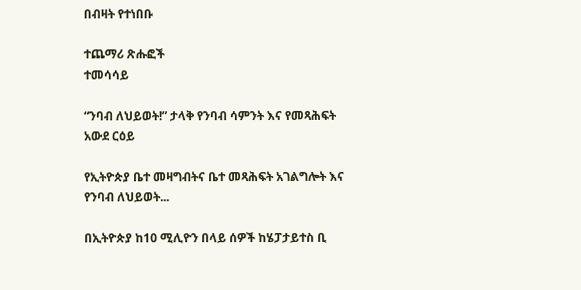በብዛት የተነበቡ

ተጨማሪ ጽሑፎች
ተመሳሳይ

“ንባብ ለህይወት!” ታላቅ የንባብ ሳምንት እና የመጻሕፍት አውደ ርዕይ

የኢትዮጵያ ቤተ መዛግብትና ቤተ መጻሕፍት አገልግሎት እና የንባብ ለህይወት...

በኢትዮጵያ ከ10 ሚሊዮን በላይ ሰዎች ከሄፓታይተስ ቢ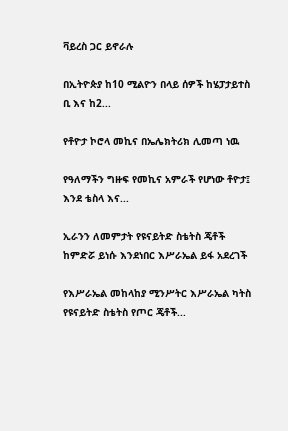ቫይረስ ጋር ይኖራሉ

በኢትዮጵያ ከ10 ሚልዮን በላይ ሰዎች ከሄፓታይተስ ቢ እና ከ2...

የቶዮታ ኮሮላ መኪና በኤሌክትሪክ ሊመጣ ነዉ

የዓለማችን ግዙፍ የመኪና አምራች የሆነው ቶዮታ፤ እንደ ቴስላ እና...

ኢራንን ለመምታት የዩናይትድ ስቴትስ ጄቶች ከምድሯ ይነሱ እንደነበር እሥራኤል ይፋ አደረገች

የእሥራኤል መከላከያ ሚንሥትር እሥራኤል ካትስ የዩናይትድ ስቴትስ የጦር ጄቶች...